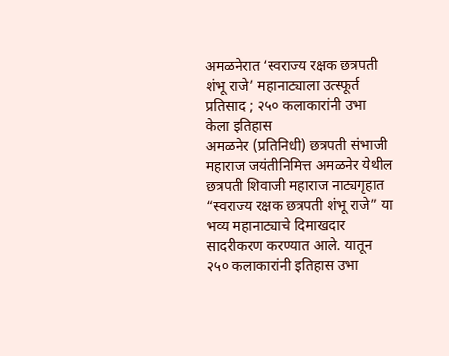अमळनेरात ‘स्वराज्य रक्षक छत्रपती शंभू राजे’ महानाट्याला उत्स्फूर्त प्रतिसाद ; २५० कलाकारांनी उभा केला इतिहास
अमळनेर (प्रतिनिधी) छत्रपती संभाजी महाराज जयंतीनिमित्त अमळनेर येथील छत्रपती शिवाजी महाराज नाट्यगृहात “स्वराज्य रक्षक छत्रपती शंभू राजे” या भव्य महानाट्याचे दिमाखदार सादरीकरण करण्यात आले. यातून २५० कलाकारांनी इतिहास उभा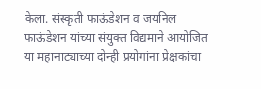केला. संस्कृती फाऊंडेशन व जयनिल फाऊंडेशन यांच्या संयुक्त विद्यमाने आयोजित या महानाट्याच्या दोन्ही प्रयोगांना प्रेक्षकांचा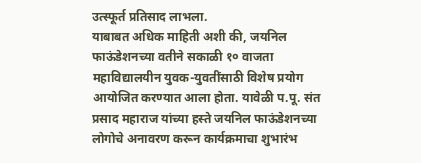उत्स्फूर्त प्रतिसाद लाभला.
याबाबत अधिक माहिती अशी की, जयनिल फाऊंडेशनच्या वतीने सकाळी १० वाजता महाविद्यालयीन युवक-युवतींसाठी विशेष प्रयोग आयोजित करण्यात आला होता. यावेळी प.पू. संत प्रसाद महाराज यांच्या हस्ते जयनिल फाऊंडेशनच्या लोगोचे अनावरण करून कार्यक्रमाचा शुभारंभ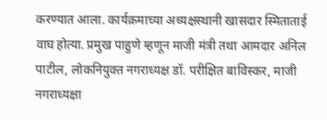करण्यात आला. कार्यक्रमाच्या अध्यक्षस्थानी खासदार स्मिताताई वाघ होत्या. प्रमुख पाहुणे म्हणून माजी मंत्री तथा आमदार अनिल पाटील, लोकनियुक्त नगराध्यक्ष डॉ. परीक्षित बाविस्कर, माजी नगराध्यक्षा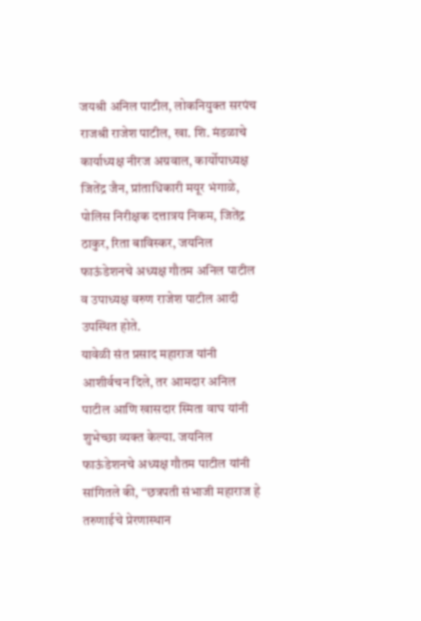जयश्री अनिल पाटील, लोकनियुक्त सरपंच राजश्री राजेश पाटील, खा. शि. मंडळाचे कार्याध्यक्ष नीरज अग्रवाल, कार्योपाध्यक्ष जितेंद्र जैन, प्रांताधिकारी मयूर भंगाळे, पोलिस निरीक्षक दत्तात्रय निकम, जितेंद्र ठाकुर, रिता बाविस्कर, जयनिल फाऊंडेशनचे अध्यक्ष गौतम अनिल पाटील व उपाध्यक्ष वरुण राजेश पाटील आदी उपस्थित होते.
यावेळी संत प्रसाद महाराज यांनी आशीर्वचन दिले, तर आमदार अनिल पाटील आणि खासदार स्मिता वाघ यांनी शुभेच्छा व्यक्त केल्या. जयनिल फाऊंडेशनचे अध्यक्ष गौतम पाटील यांनी सांगितले की, “छत्रपती संभाजी महाराज हे तरुणाईचे प्रेरणास्थान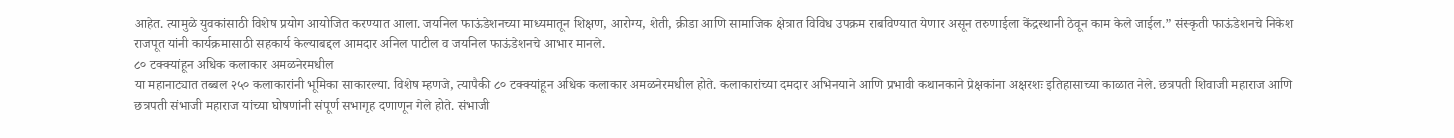आहेत. त्यामुळे युवकांसाठी विशेष प्रयोग आयोजित करण्यात आला. जयनिल फाऊंडेशनच्या माध्यमातून शिक्षण, आरोग्य, शेती, क्रीडा आणि सामाजिक क्षेत्रात विविध उपक्रम राबविण्यात येणार असून तरुणाईला केंद्रस्थानी ठेवून काम केले जाईल.” संस्कृती फाऊंडेशनचे निकेश राजपूत यांनी कार्यक्रमासाठी सहकार्य केल्याबद्दल आमदार अनिल पाटील व जयनिल फाऊंडेशनचे आभार मानले.
८० टक्क्यांहून अधिक कलाकार अमळनेरमधील
या महानाट्यात तब्बल २५० कलाकारांनी भूमिका साकारल्या. विशेष म्हणजे, त्यापैकी ८० टक्क्यांहून अधिक कलाकार अमळनेरमधील होते. कलाकारांच्या दमदार अभिनयाने आणि प्रभावी कथानकाने प्रेक्षकांना अक्षरशः इतिहासाच्या काळात नेले. छत्रपती शिवाजी महाराज आणि छत्रपती संभाजी महाराज यांच्या घोषणांनी संपूर्ण सभागृह दणाणून गेले होते. संभाजी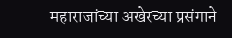महाराजांच्या अखेरच्या प्रसंगाने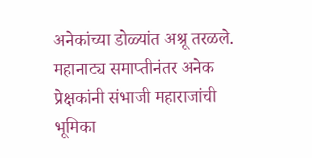अनेकांच्या डोळ्यांत अश्रू तरळले. महानाट्य समाप्तीनंतर अनेक प्रेक्षकांनी संभाजी महाराजांची भूमिका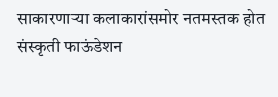साकारणाऱ्या कलाकारांसमोर नतमस्तक होत संस्कृती फाऊंडेशन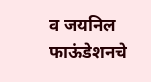व जयनिल फाऊंडेशनचे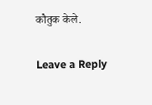कौतुक केले.

Leave a Reply